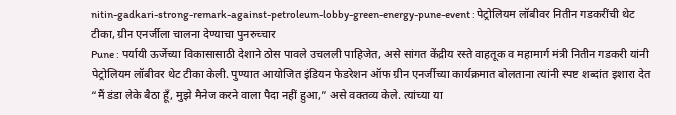nitin-gadkari-strong-remark-against-petroleum-lobby-green-energy-pune-event : पेट्रोलियम लॉबीवर नितीन गडकरींची थेट टीका, ग्रीन एनर्जीला चालना देण्याचा पुनरुच्चार
Pune : पर्यायी ऊर्जेच्या विकासासाठी देशाने ठोस पावले उचलली पाहिजेत, असे सांगत केंद्रीय रस्ते वाहतूक व महामार्ग मंत्री नितीन गडकरी यांनी पेट्रोलियम लॉबीवर थेट टीका केली. पुण्यात आयोजित इंडियन फेडरेशन ऑफ ग्रीन एनर्जीच्या कार्यक्रमात बोलताना त्यांनी स्पष्ट शब्दांत इशारा देत “मैं डंडा लेके बैठा हूँ, मुझे मैनेज करने वाला पैदा नहीं हुआ,” असे वक्तव्य केले. त्यांच्या या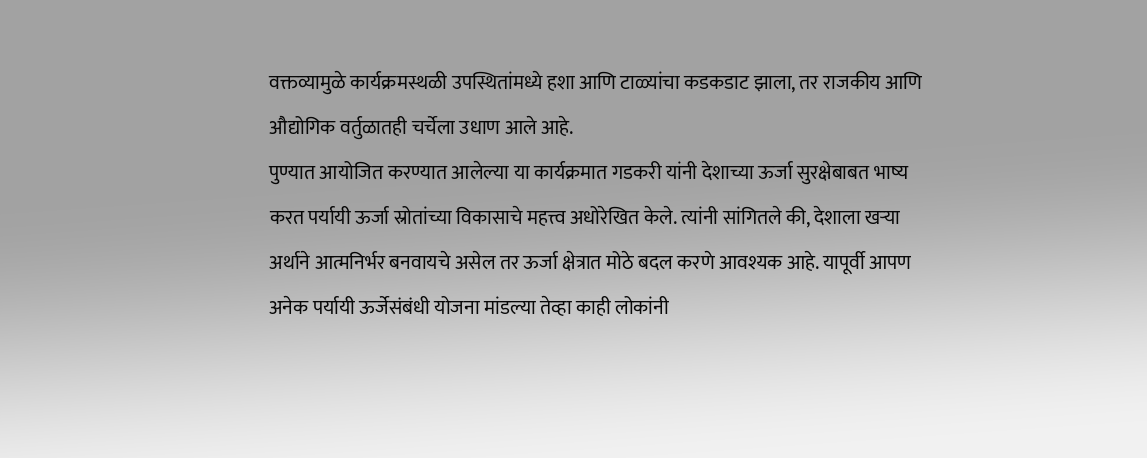वक्तव्यामुळे कार्यक्रमस्थळी उपस्थितांमध्ये हशा आणि टाळ्यांचा कडकडाट झाला, तर राजकीय आणि औद्योगिक वर्तुळातही चर्चेला उधाण आले आहे.
पुण्यात आयोजित करण्यात आलेल्या या कार्यक्रमात गडकरी यांनी देशाच्या ऊर्जा सुरक्षेबाबत भाष्य करत पर्यायी ऊर्जा स्रोतांच्या विकासाचे महत्त्व अधोरेखित केले. त्यांनी सांगितले की, देशाला खऱ्या अर्थाने आत्मनिर्भर बनवायचे असेल तर ऊर्जा क्षेत्रात मोठे बदल करणे आवश्यक आहे. यापूर्वी आपण अनेक पर्यायी ऊर्जेसंबंधी योजना मांडल्या तेव्हा काही लोकांनी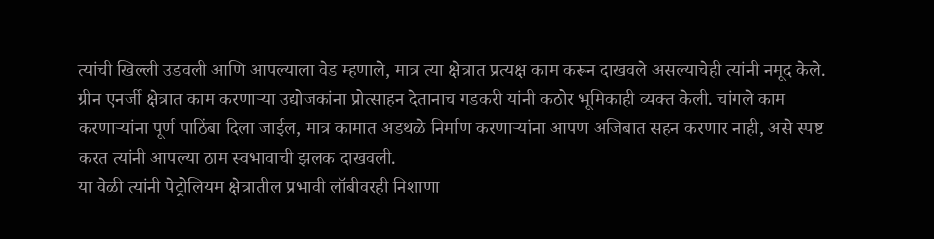त्यांची खिल्ली उडवली आणि आपल्याला वेड म्हणाले, मात्र त्या क्षेत्रात प्रत्यक्ष काम करून दाखवले असल्याचेही त्यांनी नमूद केले.
ग्रीन एनर्जी क्षेत्रात काम करणाऱ्या उद्योजकांना प्रोत्साहन देतानाच गडकरी यांनी कठोर भूमिकाही व्यक्त केली. चांगले काम करणाऱ्यांना पूर्ण पाठिंबा दिला जाईल, मात्र कामात अडथळे निर्माण करणाऱ्यांना आपण अजिबात सहन करणार नाही, असे स्पष्ट करत त्यांनी आपल्या ठाम स्वभावाची झलक दाखवली.
या वेळी त्यांनी पेट्रोलियम क्षेत्रातील प्रभावी लॉबीवरही निशाणा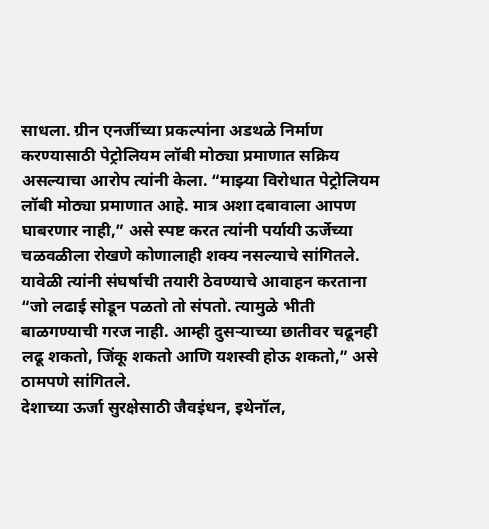साधला. ग्रीन एनर्जीच्या प्रकल्पांना अडथळे निर्माण करण्यासाठी पेट्रोलियम लॉबी मोठ्या प्रमाणात सक्रिय असल्याचा आरोप त्यांनी केला. “माझ्या विरोधात पेट्रोलियम लॉबी मोठ्या प्रमाणात आहे. मात्र अशा दबावाला आपण घाबरणार नाही,” असे स्पष्ट करत त्यांनी पर्यायी ऊर्जेच्या चळवळीला रोखणे कोणालाही शक्य नसल्याचे सांगितले.
यावेळी त्यांनी संघर्षाची तयारी ठेवण्याचे आवाहन करताना “जो लढाई सोडून पळतो तो संपतो. त्यामुळे भीती बाळगण्याची गरज नाही. आम्ही दुसऱ्याच्या छातीवर चढूनही लढू शकतो, जिंकू शकतो आणि यशस्वी होऊ शकतो,” असे ठामपणे सांगितले.
देशाच्या ऊर्जा सुरक्षेसाठी जैवइंधन, इथेनॉल,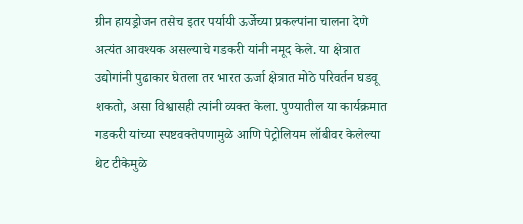ग्रीन हायड्रोजन तसेच इतर पर्यायी ऊर्जेच्या प्रकल्पांना चालना देणे अत्यंत आवश्यक असल्याचे गडकरी यांनी नमूद केले. या क्षेत्रात उद्योगांनी पुढाकार घेतला तर भारत ऊर्जा क्षेत्रात मोठे परिवर्तन घडवू शकतो, असा विश्वासही त्यांनी व्यक्त केला. पुण्यातील या कार्यक्रमात गडकरी यांच्या स्पष्टवक्तेपणामुळे आणि पेट्रोलियम लॉबीवर केलेल्या थेट टीकेमुळे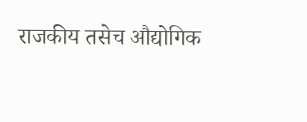राजकीय तसेच औद्योगिक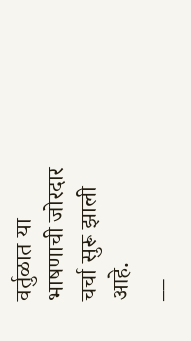वर्तुळात या भाषणाची जोरदार चर्चा सुरू झाली आहे.
__